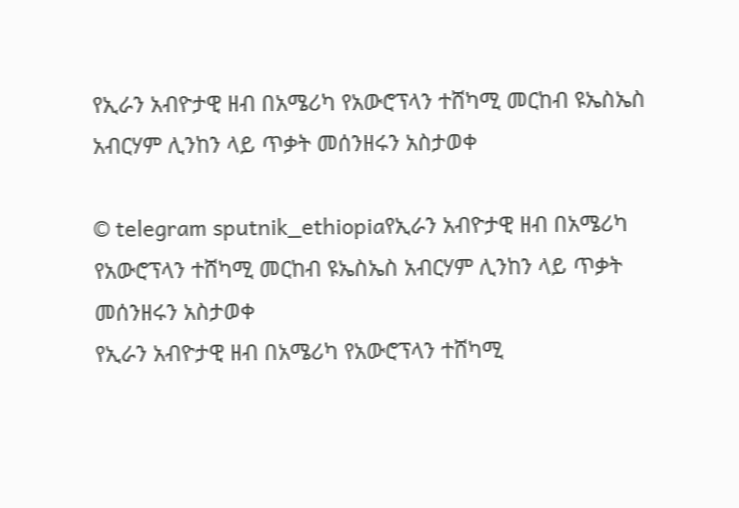የኢራን አብዮታዊ ዘብ በአሜሪካ የአውሮፕላን ተሸካሚ መርከብ ዩኤስኤስ አብርሃም ሊንከን ላይ ጥቃት መሰንዘሩን አስታወቀ

© telegram sputnik_ethiopiaየኢራን አብዮታዊ ዘብ በአሜሪካ የአውሮፕላን ተሸካሚ መርከብ ዩኤስኤስ አብርሃም ሊንከን ላይ ጥቃት መሰንዘሩን አስታወቀ
የኢራን አብዮታዊ ዘብ በአሜሪካ የአውሮፕላን ተሸካሚ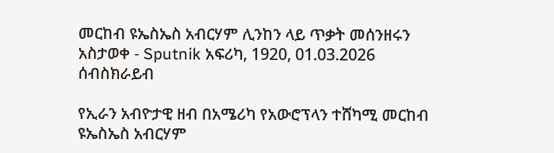መርከብ ዩኤስኤስ አብርሃም ሊንከን ላይ ጥቃት መሰንዘሩን አስታወቀ - Sputnik አፍሪካ, 1920, 01.03.2026
ሰብስክራይብ

የኢራን አብዮታዊ ዘብ በአሜሪካ የአውሮፕላን ተሸካሚ መርከብ ዩኤስኤስ አብርሃም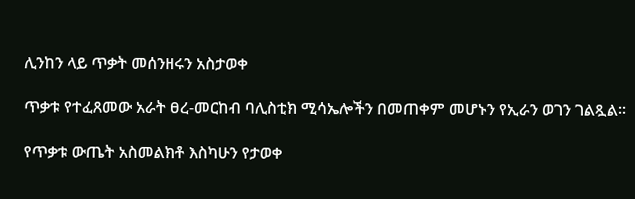ሊንከን ላይ ጥቃት መሰንዘሩን አስታወቀ

ጥቃቱ የተፈጸመው አራት ፀረ-መርከብ ባሊስቲክ ሚሳኤሎችን በመጠቀም መሆኑን የኢራን ወገን ገልጿል።

የጥቃቱ ውጤት አስመልክቶ እስካሁን የታወቀ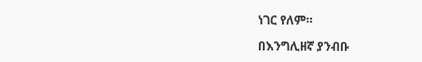ነገር የለም።

በእንግሊዘኛ ያንብቡ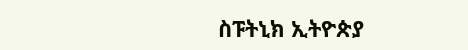ስፑትኒክ ኢትዮጵያ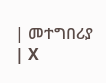| መተግበሪያ | X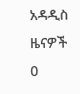አዳዲስ ዜናዎች
0